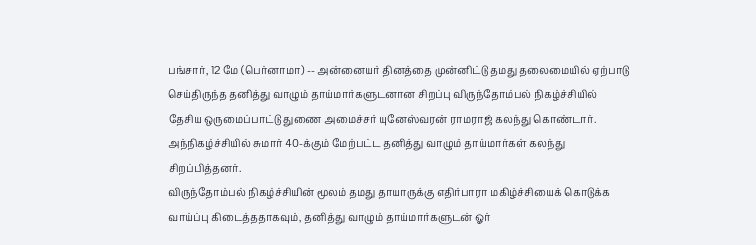பங்சார், 12 மே (பெர்னாமா) -- அன்னையர் தினத்தை முன்னிட்டு தமது தலைமையில் ஏற்பாடு செய்திருந்த தனித்து வாழும் தாய்மார்களுடனான சிறப்பு விருந்தோம்பல் நிகழ்ச்சியில் தேசிய ஒருமைப்பாட்டு துணை அமைச்சர் யுனேஸ்வரன் ராமராஜ் கலந்து கொண்டார்.
அந்நிகழ்ச்சியில் சுமார் 40-க்கும் மேற்பட்ட தனித்து வாழும் தாய்மார்கள் கலந்து சிறப்பித்தனர்.
விருந்தோம்பல் நிகழ்ச்சியின் மூலம் தமது தாயாருக்கு எதிர்பாரா மகிழ்ச்சியைக் கொடுக்க வாய்ப்பு கிடைத்ததாகவும், தனித்து வாழும் தாய்மார்களுடன் ஓர்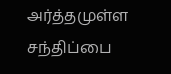அர்த்தமுள்ள சந்திப்பை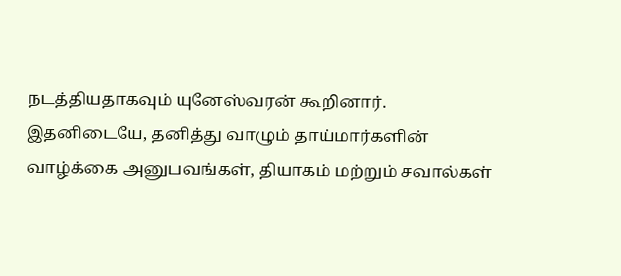நடத்தியதாகவும் யுனேஸ்வரன் கூறினார்.
இதனிடையே, தனித்து வாழும் தாய்மார்களின் வாழ்க்கை அனுபவங்கள், தியாகம் மற்றும் சவால்கள்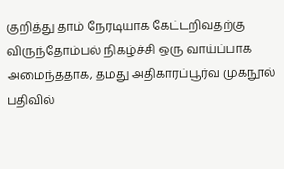குறித்து தாம் நேரடியாக கேட்டறிவதற்கு விருந்தோம்பல் நிகழ்ச்சி ஒரு வாய்ப்பாக அமைந்ததாக, தமது அதிகாரப்பூர்வ முகநூல் பதிவில்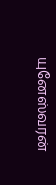யுனேஸ்வரன்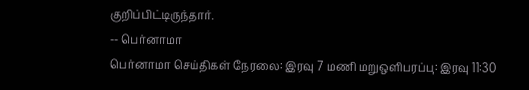குறிப்பிட்டிருந்தார்.
-- பெர்னாமா
பெர்னாமா செய்திகள் நேரலை: இரவு 7 மணி மறுஒளிபரப்பு: இரவு 11:30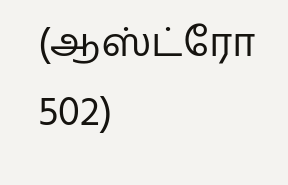(ஆஸ்ட்ரோ 502)